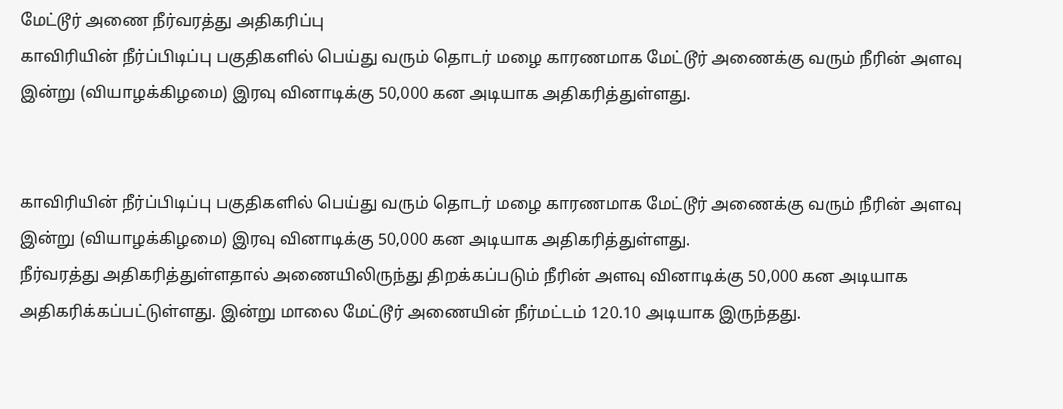மேட்டூர் அணை நீர்வரத்து அதிகரிப்பு
காவிரியின் நீர்ப்பிடிப்பு பகுதிகளில் பெய்து வரும் தொடர் மழை காரணமாக மேட்டூர் அணைக்கு வரும் நீரின் அளவு இன்று (வியாழக்கிழமை) இரவு வினாடிக்கு 50,000 கன அடியாக அதிகரித்துள்ளது.


காவிரியின் நீர்ப்பிடிப்பு பகுதிகளில் பெய்து வரும் தொடர் மழை காரணமாக மேட்டூர் அணைக்கு வரும் நீரின் அளவு இன்று (வியாழக்கிழமை) இரவு வினாடிக்கு 50,000 கன அடியாக அதிகரித்துள்ளது.
நீர்வரத்து அதிகரித்துள்ளதால் அணையிலிருந்து திறக்கப்படும் நீரின் அளவு வினாடிக்கு 50,000 கன அடியாக அதிகரிக்கப்பட்டுள்ளது. இன்று மாலை மேட்டூர் அணையின் நீர்மட்டம் 120.10 அடியாக இருந்தது.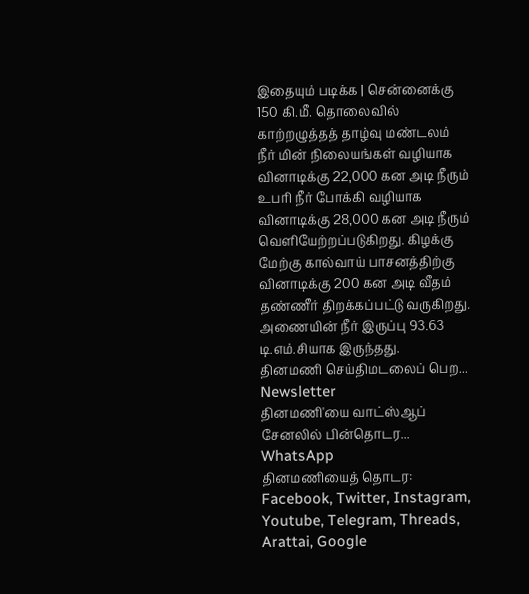இதையும் படிக்க | சென்னைக்கு 150 கி.மீ. தொலைவில் காற்றழுத்தத் தாழ்வு மண்டலம்
நீர் மின் நிலையங்கள் வழியாக வினாடிக்கு 22,000 கன அடி நீரும் உபரி நீர் போக்கி வழியாக வினாடிக்கு 28,000 கன அடி நீரும் வெளியேற்றப்படுகிறது. கிழக்கு மேற்கு கால்வாய் பாசனத்திற்கு வினாடிக்கு 200 கன அடி வீதம் தண்ணீர் திறக்கப்பட்டு வருகிறது. அணையின் நீர் இருப்பு 93.63 டி.எம்.சியாக இருந்தது.
தினமணி செய்திமடலைப் பெற... Newsletter
தினமணி'யை வாட்ஸ்ஆப் சேனலில் பின்தொடர... WhatsApp
தினமணியைத் தொடர: Facebook, Twitter, Instagram, Youtube, Telegram, Threads, Arattai, Google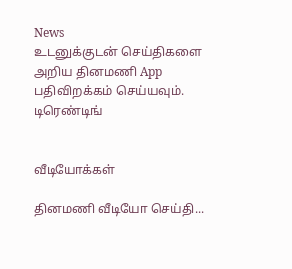News
உடனுக்குடன் செய்திகளை அறிய தினமணி App பதிவிறக்கம் செய்யவும்.
டிரெண்டிங்


வீடியோக்கள்

தினமணி வீடியோ செய்தி...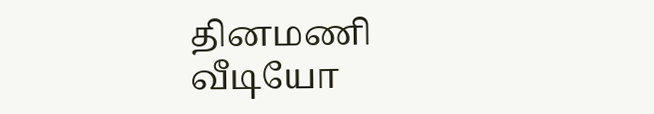தினமணி வீடியோ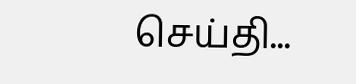செய்தி...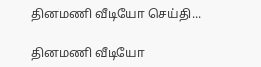தினமணி வீடியோ செய்தி...

தினமணி வீடியோ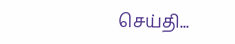செய்தி...